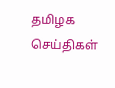தமிழக செய்திகள்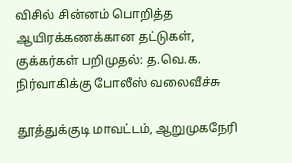விசில் சின்னம் பொறித்த ஆயிரக்கணக்கான தட்டுகள், குக்கர்கள் பறிமுதல்: த.வெ.க. நிர்வாகிக்கு போலீஸ் வலைவீச்சு

தூத்துக்குடி மாவட்டம், ஆறுமுகநேரி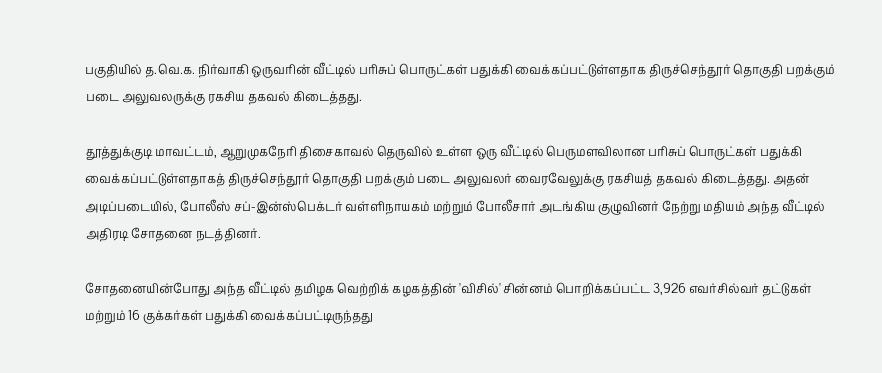பகுதியில் த.வெ.க. நிர்வாகி ஒருவரின் வீட்டில் பரிசுப் பொருட்கள் பதுக்கி வைக்கப்பட்டுள்ளதாக திருச்செந்தூர் தொகுதி பறக்கும் படை அலுவலருக்கு ரகசிய தகவல் கிடைத்தது.

தூத்துக்குடி மாவட்டம், ஆறுமுகநேரி திசைகாவல் தெருவில் உள்ள ஒரு வீட்டில் பெருமளவிலான பரிசுப் பொருட்கள் பதுக்கி வைக்கப்பட்டுள்ளதாகத் திருச்செந்தூர் தொகுதி பறக்கும் படை அலுவலர் வைரவேலுக்கு ரகசியத் தகவல் கிடைத்தது. அதன் அடிப்படையில், போலீஸ் சப்-இன்ஸ்பெக்டர் வள்ளிநாயகம் மற்றும் போலீசார் அடங்கிய குழுவினர் நேற்று மதியம் அந்த வீட்டில் அதிரடி சோதனை நடத்தினர்.

சோதனையின்போது அந்த வீட்டில் தமிழக வெற்றிக் கழகத்தின் 'விசில்' சின்னம் பொறிக்கப்பட்ட 3,926 எவர்சில்வர் தட்டுகள் மற்றும் 16 குக்கர்கள் பதுக்கி வைக்கப்பட்டிருந்தது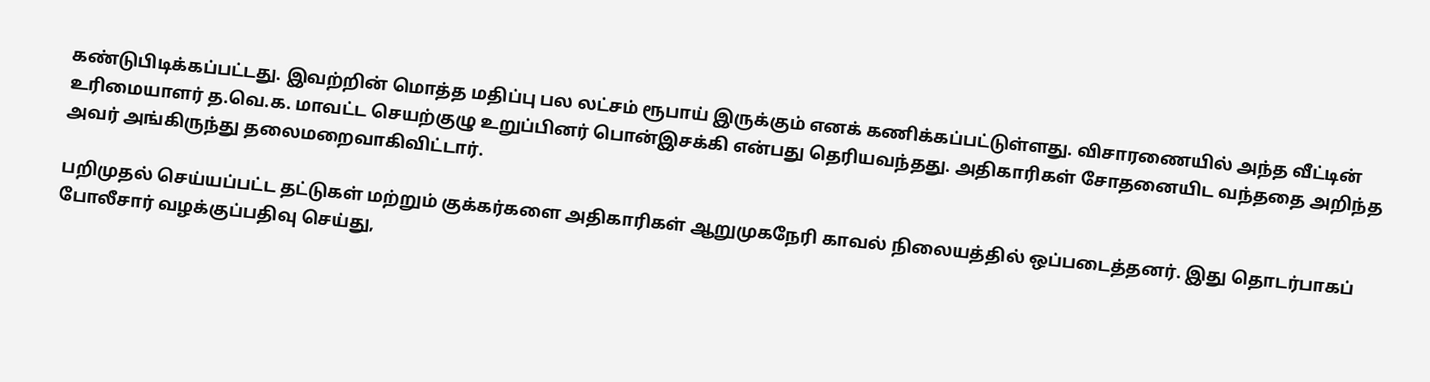கண்டுபிடிக்கப்பட்டது. இவற்றின் மொத்த மதிப்பு பல லட்சம் ரூபாய் இருக்கும் எனக் கணிக்கப்பட்டுள்ளது. விசாரணையில் அந்த வீட்டின் உரிமையாளர் த.வெ.க. மாவட்ட செயற்குழு உறுப்பினர் பொன்இசக்கி என்பது தெரியவந்தது. அதிகாரிகள் சோதனையிட வந்ததை அறிந்த அவர் அங்கிருந்து தலைமறைவாகிவிட்டார்.

பறிமுதல் செய்யப்பட்ட தட்டுகள் மற்றும் குக்கர்களை அதிகாரிகள் ஆறுமுகநேரி காவல் நிலையத்தில் ஒப்படைத்தனர். இது தொடர்பாகப் போலீசார் வழக்குப்பதிவு செய்து,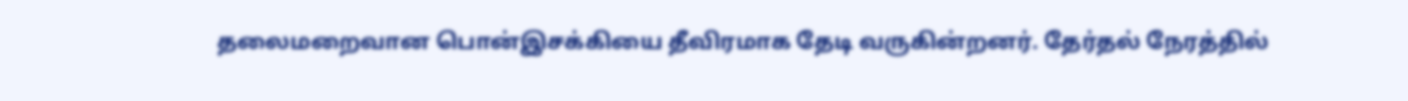தலைமறைவான பொன்இசக்கியை தீவிரமாக தேடி வருகின்றனர். தேர்தல் நேரத்தில்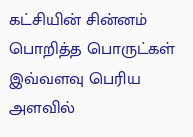கட்சியின் சின்னம் பொறித்த பொருட்கள் இவ்வளவு பெரிய அளவில்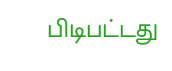பிடிபட்டது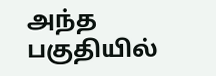அந்த பகுதியில்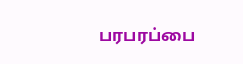பரபரப்பை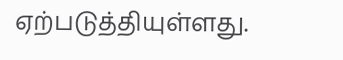ஏற்படுத்தியுள்ளது.